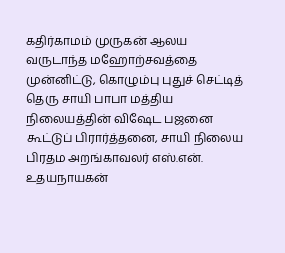கதிர்காமம் முருகன் ஆலய வருடாந்த மஹோற்சவத்தை முன்னிட்டு, கொழும்பு புதுச் செட்டித் தெரு சாயி பாபா மத்திய நிலையத்தின் விஷேட பஜனை கூட்டுப் பிரார்த்தனை, சாயி நிலைய பிரதம அறங்காவலர் எஸ்.என். உதயநாயகன்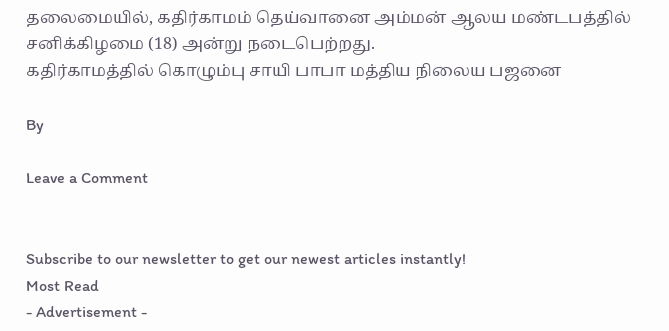தலைமையில், கதிர்காமம் தெய்வானை அம்மன் ஆலய மண்டபத்தில் சனிக்கிழமை (18) அன்று நடைபெற்றது.
கதிர்காமத்தில் கொழும்பு சாயி பாபா மத்திய நிலைய பஜனை

By

Leave a Comment


Subscribe to our newsletter to get our newest articles instantly!
Most Read
- Advertisement -